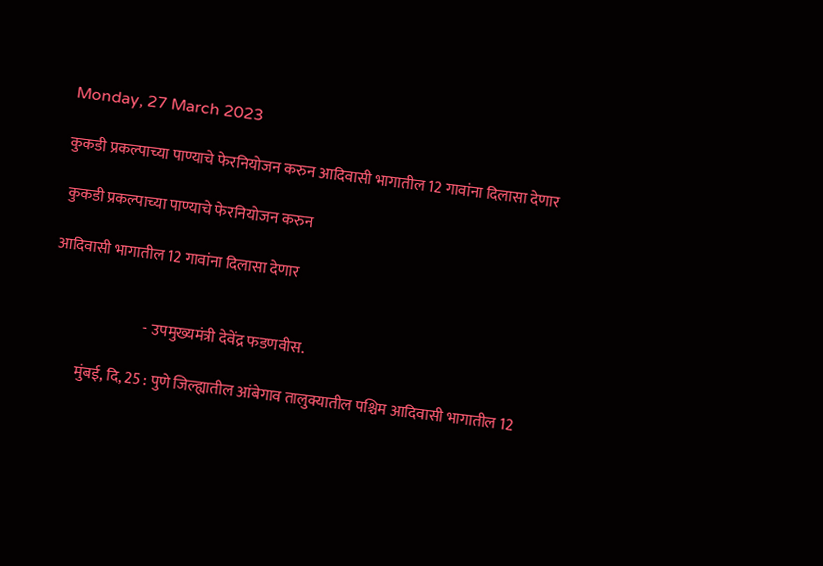Monday, 27 March 2023

कुकडी प्रकल्पाच्या पाण्याचे फेरनियोजन करुन आदिवासी भागातील 12 गावांना दिलासा देणार

 कुकडी प्रकल्पाच्या पाण्याचे फेरनियोजन करुन

आदिवासी भागातील 12 गावांना दिलासा देणार


                               - उपमुख्यमंत्री देवेंद्र फडणवीस.

          मुंबई, दि, 25 : पुणे जिल्ह्यातील आंबेगाव तालुक्यातील पश्चिम आदिवासी भागातील 12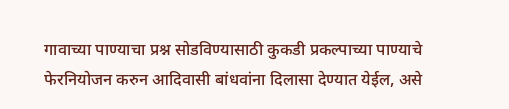गावाच्या पाण्याचा प्रश्न सोडविण्यासाठी कुकडी प्रकल्पाच्या पाण्याचे फेरनियोजन करुन आदिवासी बांधवांना दिलासा देण्यात येईल, असे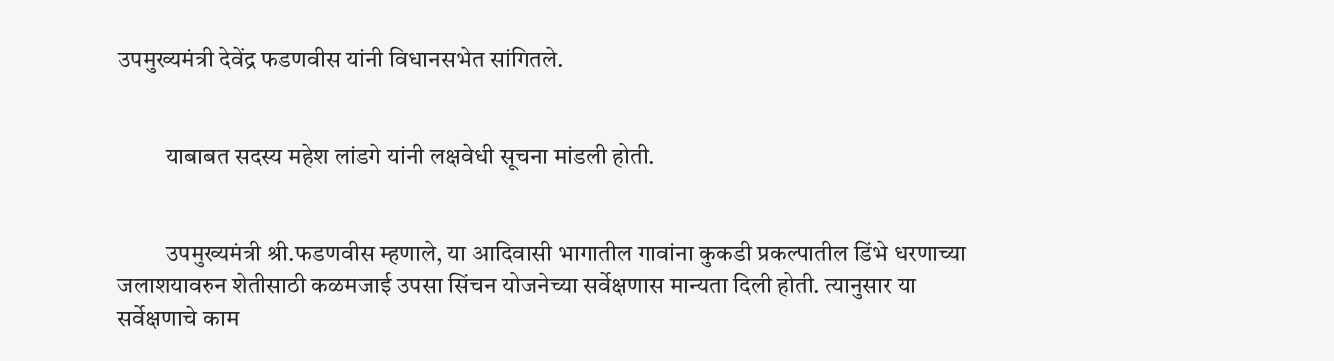उपमुख्यमंत्री देवेंद्र फडणवीस यांनी विधानसभेत सांगितले.


          याबाबत सदस्य महेश लांडगे यांनी लक्षवेधी सूचना मांडली होती.


          उपमुख्यमंत्री श्री.फडणवीस म्हणाले, या आदिवासी भागातील गावांना कुकडी प्रकल्पातील डिंभे धरणाच्या जलाशयावरुन शेतीसाठी कळमजाई उपसा सिंचन योजनेच्या सर्वेक्षणास मान्यता दिली होती. त्यानुसार या सर्वेक्षणाचे काम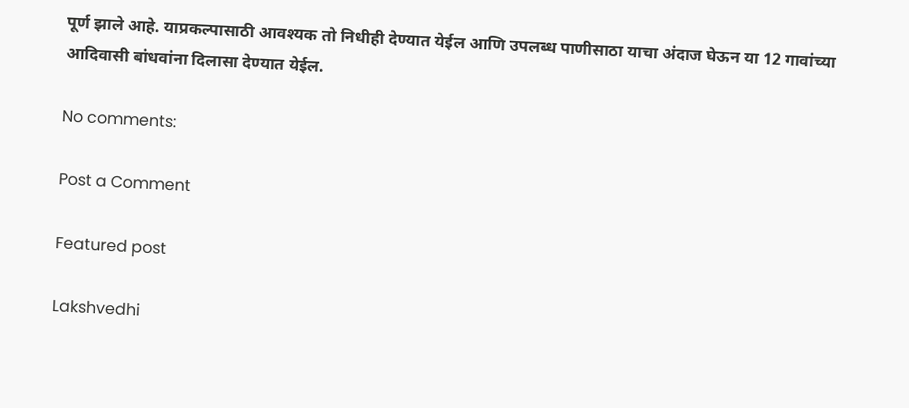पूर्ण झाले आहे. याप्रकल्पासाठी आवश्यक तो निधीही देण्यात येईल आणि उपलब्ध पाणीसाठा याचा अंदाज घेऊन या 12 गावांच्या आदिवासी बांधवांना दिलासा देण्यात येईल.

No comments:

Post a Comment

Featured post

Lakshvedhi